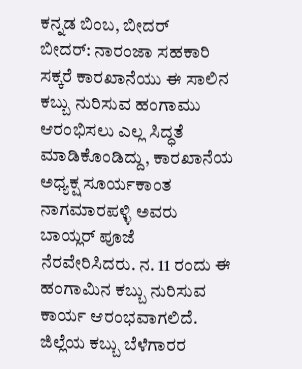ಕನ್ನಡ ಬಿಂಬ, ಬೀದರ್
ಬೀದರ್: ನಾರಂಜಾ ಸಹಕಾರಿ ಸಕ್ಕರೆ ಕಾರಖಾನೆಯು ಈ ಸಾಲಿನ ಕಬ್ಬು ನುರಿಸುವ ಹಂಗಾಮು ಆರಂಭಿಸಲು ಎಲ್ಲ ಸಿದ್ಧತೆ ಮಾಡಿಕೊಂಡಿದ್ದು, ಕಾರಖಾನೆಯ ಅಧ್ಯಕ್ಷ ಸೂರ್ಯಕಾಂತ ನಾಗಮಾರಪಳ್ಳಿ ಅವರು ಬಾಯ್ಲರ್ ಪೂಜೆ ನೆರವೇರಿಸಿದರು. ನ. 11 ರಂದು ಈ ಹಂಗಾಮಿನ ಕಬ್ಬು ನುರಿಸುವ ಕಾರ್ಯ ಆರಂಭವಾಗಲಿದೆ.
ಜಿಲ್ಲೆಯ ಕಬ್ಬು ಬೆಳೆಗಾರರ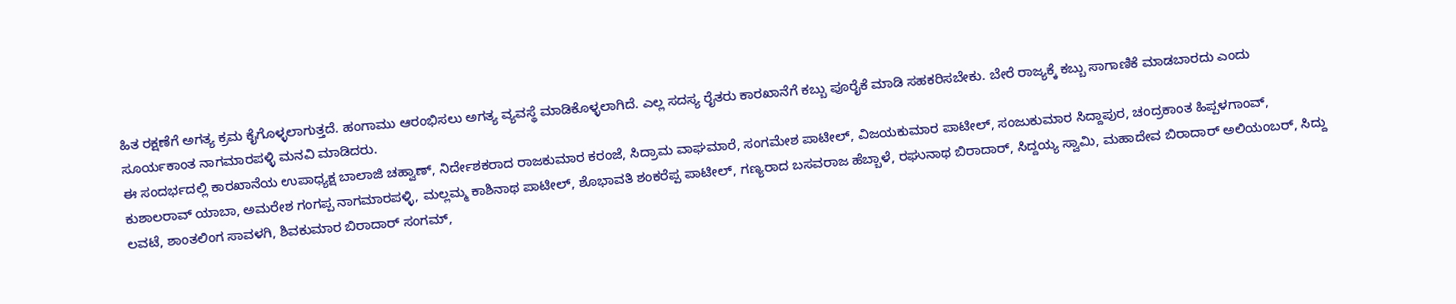ಹಿತ ರಕ್ಷಣೆಗೆ ಅಗತ್ಯ ಕ್ರಮ ಕೈಗೊಳ್ಳಲಾಗುತ್ತದೆ. ಹಂಗಾಮು ಆರಂಭಿಸಲು ಅಗತ್ಯ ವ್ಯವಸ್ಥೆ ಮಾಡಿಕೊಳ್ಳಲಾಗಿದೆ. ಎಲ್ಲ ಸದಸ್ಯ ರೈತರು ಕಾರಖಾನೆಗೆ ಕಬ್ಬು ಪೂರೈಕೆ ಮಾಡಿ ಸಹಕರಿಸಬೇಕು. ಬೇರೆ ರಾಜ್ಯಕ್ಕೆ ಕಬ್ಬು ಸಾಗಾಣಿಕೆ ಮಾಡಬಾರದು ಎಂದು ಸೂರ್ಯಕಾಂತ ನಾಗಮಾರಪಳ್ಳಿ ಮನವಿ ಮಾಡಿದರು.
ಈ ಸಂದರ್ಭದಲ್ಲಿ ಕಾರಖಾನೆಯ ಉಪಾಧ್ಯಕ್ಷ ಬಾಲಾಜಿ ಚಹ್ವಾಣ್, ನಿರ್ದೇಶಕರಾದ ರಾಜಕುಮಾರ ಕರಂಜೆ, ಸಿದ್ರಾಮ ವಾಘಮಾರೆ, ಸಂಗಮೇಶ ಪಾಟೀಲ್, ವಿಜಯಕುಮಾರ ಪಾಟೀಲ್, ಸಂಜುಕುಮಾರ ಸಿದ್ದಾಪುರ, ಚಂದ್ರಕಾಂತ ಹಿಪ್ಪಳಗಾಂವ್, ಕುಶಾಲರಾವ್ ಯಾಬಾ, ಅಮರೇಶ ಗಂಗಪ್ಪ ನಾಗಮಾರಪಳ್ಳಿ, ಮಲ್ಲಮ್ಮ ಕಾಶಿನಾಥ ಪಾಟೀಲ್, ಶೊಭಾವತಿ ಶಂಕರೆಪ್ಪ ಪಾಟೀಲ್, ಗಣ್ಯರಾದ ಬಸವರಾಜ ಹೆಬ್ಬಾಳೆ, ರಘುನಾಥ ಬಿರಾದಾರ್, ಸಿದ್ದಯ್ಯ ಸ್ವಾಮಿ, ಮಹಾದೇವ ಬಿರಾದಾರ್ ಅಲಿಯಂಬರ್, ಸಿದ್ದು ಲವಟೆ, ಶಾಂತಲಿಂಗ ಸಾವಳಗಿ, ಶಿವಕುಮಾರ ಬಿರಾದಾರ್ ಸಂಗಮ್,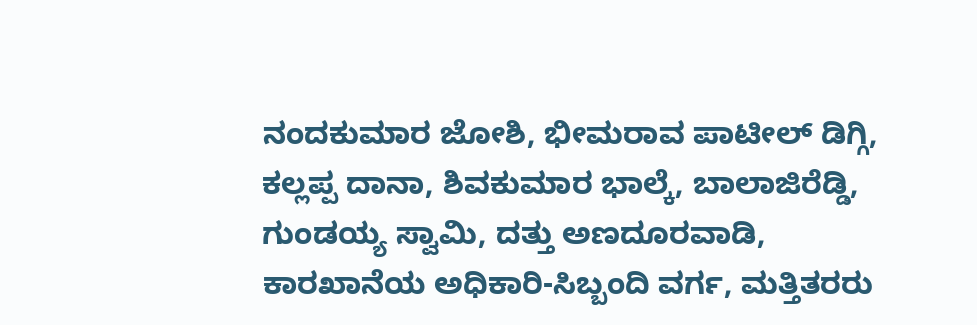ನಂದಕುಮಾರ ಜೋಶಿ, ಭೀಮರಾವ ಪಾಟೀಲ್ ಡಿಗ್ಗಿ, ಕಲ್ಲಪ್ಪ ದಾನಾ, ಶಿವಕುಮಾರ ಭಾಲ್ಕೆ, ಬಾಲಾಜಿರೆಡ್ಡಿ, ಗುಂಡಯ್ಯ ಸ್ವಾಮಿ, ದತ್ತು ಅಣದೂರವಾಡಿ, ಕಾರಖಾನೆಯ ಅಧಿಕಾರಿ-ಸಿಬ್ಬಂದಿ ವರ್ಗ, ಮತ್ತಿತರರು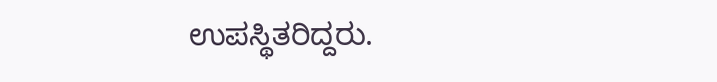ಉಪಸ್ಥಿತರಿದ್ದರು.